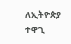ለኢትዮጵያ ተዋጊ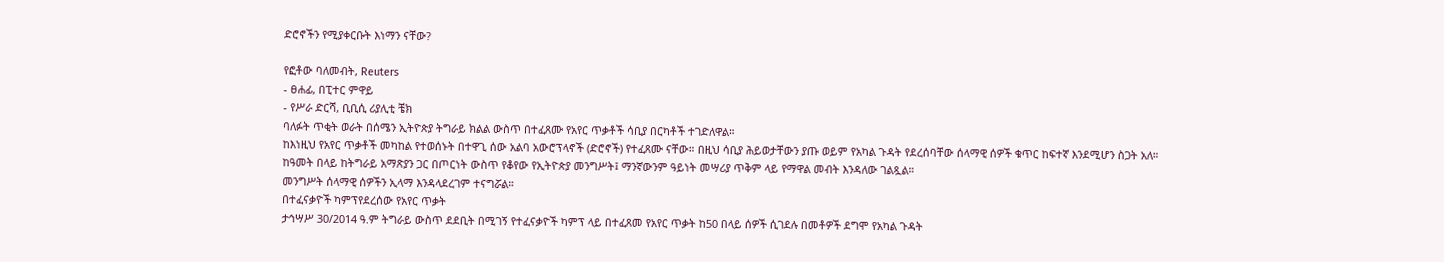ድሮኖችን የሚያቀርቡት እነማን ናቸው?

የፎቶው ባለመብት, Reuters
- ፀሐፊ, በፒተር ምዋይ
- የሥራ ድርሻ, ቢቢሲ ሪያሊቲ ቼክ
ባለፉት ጥቂት ወራት በሰሜን ኢትዮጵያ ትግራይ ክልል ውስጥ በተፈጸሙ የአየር ጥቃቶች ሳቢያ በርካቶች ተገድለዋል።
ከእነዚህ የአየር ጥቃቶች መካከል የተወሰኑት በተዋጊ ሰው አልባ አውሮፕላኖች (ድሮኖች) የተፈጸሙ ናቸው። በዚህ ሳቢያ ሕይወታቸውን ያጡ ወይም የአካል ጉዳት የደረሰባቸው ሰላማዊ ሰዎች ቁጥር ከፍተኛ እንደሚሆን ስጋት አለ።
ከዓመት በላይ ከትግራይ አማጽያን ጋር በጦርነት ውስጥ የቆየው የኢትዮጵያ መንግሥት፤ ማንኛውንም ዓይነት መሣሪያ ጥቅም ላይ የማዋል መብት እንዳለው ገልጿል።
መንግሥት ሰላማዊ ሰዎችን ኢላማ እንዳላደረገም ተናግሯል።
በተፈናቃዮች ካምፕየደረሰው የአየር ጥቃት
ታኅሣሥ 30/2014 ዓ.ም ትግራይ ውስጥ ደደቢት በሚገኝ የተፈናቃዮች ካምፕ ላይ በተፈጸመ የአየር ጥቃት ከ50 በላይ ሰዎች ሲገደሉ በመቶዎች ደግሞ የአካል ጉዳት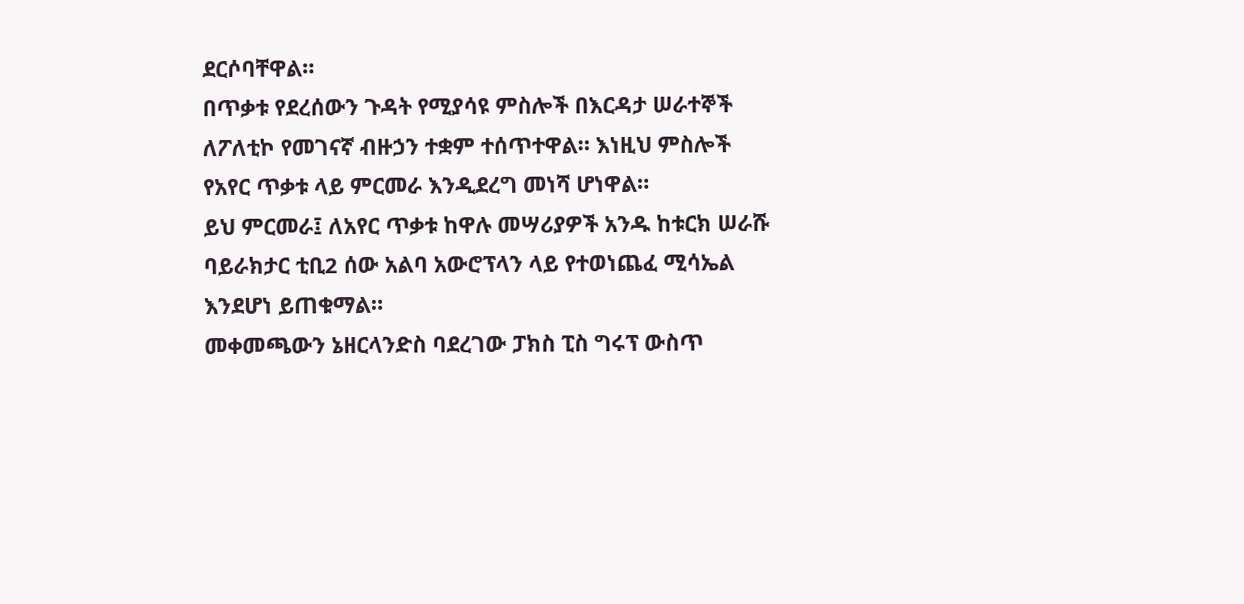ደርሶባቸዋል።
በጥቃቱ የደረሰውን ጉዳት የሚያሳዩ ምስሎች በእርዳታ ሠራተኞች ለፖለቲኮ የመገናኛ ብዙኃን ተቋም ተሰጥተዋል። እነዚህ ምስሎች የአየር ጥቃቱ ላይ ምርመራ እንዲደረግ መነሻ ሆነዋል።
ይህ ምርመራ፤ ለአየር ጥቃቱ ከዋሉ መሣሪያዎች አንዱ ከቱርክ ሠራሹ ባይራክታር ቲቢ2 ሰው አልባ አውሮፕላን ላይ የተወነጨፈ ሚሳኤል እንደሆነ ይጠቁማል።
መቀመጫውን ኔዘርላንድስ ባደረገው ፓክስ ፒስ ግሩፕ ውስጥ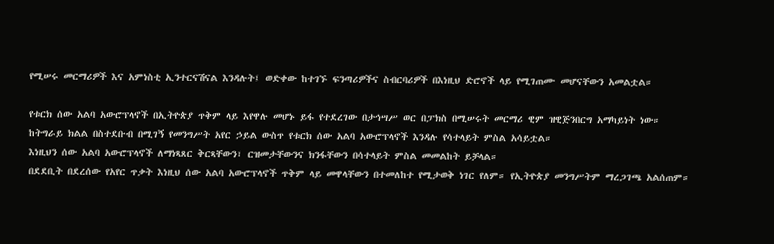የሚሠሩ መርማሪዎች እና አምነስቲ ኢንተርናሽናል እንዳሉት፤ ወድቀው ከተገኙ ፍንጣሪዎችና ስብርባሪዎች በእነዚህ ድሮኖች ላይ የሚገጠሙ መሆናቸውን አመልቷል።

የቱርክ ሰው አልባ አውሮፕላኖች በኢትዮጵያ ጥቅም ላይ እየዋሉ መሆኑ ይፋ የተደረገው በታኅሣሥ ወር በፓክስ በሚሠሩት መርማሪ ዊም ዝዊጅንበርግ አማካይነት ነው።
ከትግራይ ክልል በስተደቡብ በሚገኝ የመንግሥት አየር ኃይል ውስጥ የቱርክ ሰው አልባ አውሮፕላኖች እንዳሉ የሳተላይት ምስል አሳይቷል።
እነዚህን ሰው አልባ አውሮፕላኖች ለማነጻጸር ቅርጻቸውን፣ ርዝመታቸውንና ክንፋቸውን በሳተላይት ምስል መመልከት ይቻላል።
በደደቢት በደረሰው የአየር ጥቃት እነዚህ ሰው አልባ አውሮፕላኖች ጥቅም ላይ መዋላቸውን በተመለከተ የሚታወቅ ነገር የለም። የኢትዮጵያ መንግሥትም ማረጋገጫ አልሰጠም።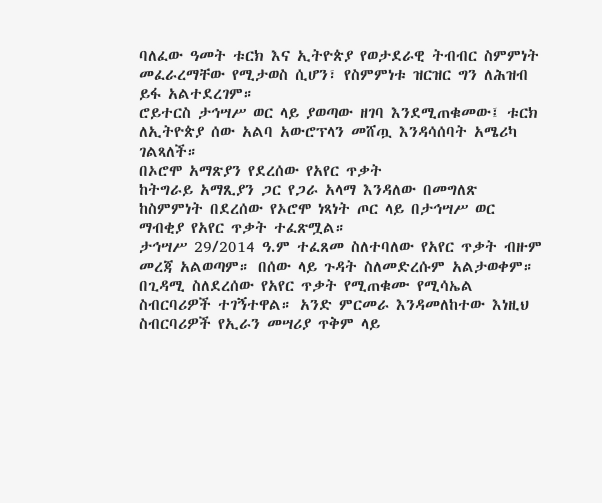ባለፈው ዓመት ቱርክ እና ኢትዮጵያ የወታደራዊ ትብብር ስምምነት መፈራረማቸው የሚታወስ ሲሆን፣ የስምምነቱ ዝርዝር ግን ለሕዝብ ይፋ አልተደረገም።
ሮይተርስ ታኅሣሥ ወር ላይ ያወጣው ዘገባ እንደሚጠቁመው፤ ቱርክ ለኢትዮጵያ ሰው አልባ አውሮፕላን መሸጧ እንዳሳሰባት አሜሪካ ገልጻለች።
በኦሮሞ አማጽያን የደረሰው የአየር ጥቃት
ከትግራይ አማጺያን ጋር የጋራ አላማ እንዳለው በመግለጽ ከስምምነት በደረሰው የኦሮሞ ነጻነት ጦር ላይ በታኅሣሥ ወር ማብቂያ የአየር ጥቃት ተፈጽሟል።
ታኅሣሥ 29/2014 ዓ.ም ተፈጸመ ስለተባለው የአየር ጥቃት ብዙም መረጃ አልወጣም። በሰው ላይ ጉዳት ስለመድረሱም አልታወቀም።
በጊዳሚ ስለደረሰው የአየር ጥቃት የሚጠቁሙ የሚሳኤል ስብርባሪዎች ተገኝተዋል። አንድ ምርመራ እንዳመለከተው እነዚህ ስብርባሪዎች የኢራን መሣሪያ ጥቅም ላይ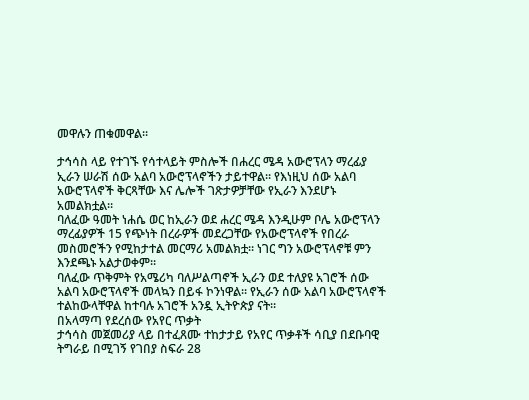መዋሉን ጠቁመዋል።

ታኅሳስ ላይ የተገኙ የሳተላይት ምስሎች በሐረር ሜዳ አውሮፕላን ማረፊያ ኢራን ሠራሽ ሰው አልባ አውሮፕላኖችን ታይተዋል። የእነዚህ ሰው አልባ አውሮፕላኖች ቅርጻቸው እና ሌሎች ገጽታዎቻቸው የኢራን እንደሆኑ አመልክቷል።
ባለፈው ዓመት ነሐሴ ወር ከኢራን ወደ ሐረር ሜዳ እንዲሁም ቦሌ አውሮፕላን ማረፊያዎች 15 የጭነት በረራዎች መደረጋቸው የአውሮፕላኖች የበረራ መስመሮችን የሚከታተል መርማሪ አመልክቷ። ነገር ግን አውሮፕላኖቹ ምን እንደጫኑ አልታወቀም።
ባለፈው ጥቅምት የአሜሪካ ባለሥልጣኖች ኢራን ወደ ተለያዩ አገሮች ሰው አልባ አውሮፕላኖች መላኳን በይፋ ኮንነዋል። የኢራን ሰው አልባ አውሮፕላኖች ተልከውላቸዋል ከተባሉ አገሮች አንዷ ኢትዮጵያ ናት።
በአላማጣ የደረሰው የአየር ጥቃት
ታኅሳስ መጀመሪያ ላይ በተፈጸሙ ተከታታይ የአየር ጥቃቶች ሳቢያ በደቡባዊ ትግራይ በሚገኝ የገበያ ስፍራ 28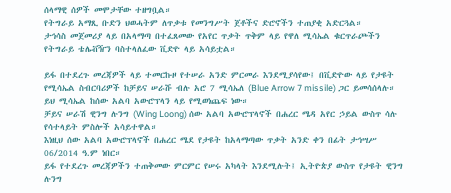ሰላማዊ ሰዎች መሞታቸው ተዘግቧል።
የትግራይ አማጺ ቡድን ህወሓትም ለጥቃቱ የመንግሥት ጀቶችና ድሮኖችን ተጠያቂ አድርጓል።
ታኅሳስ መጀመሪያ ላይ በአላማጣ በተፈጸመው የአየር ጥቃት ጥቅም ላይ የዋለ ሚሳኤል ቁርጥራጮችን የትግራይ ቴሌቭዥን ባስተላለፈው ቪድዮ ላይ አሳይቷል።

ይፋ በተደረጉ መረጃዎች ላይ ተመርኩዞ የተሠራ አንድ ምርመራ እንደሚያሳየው፤ በቪድዮው ላይ የታዩት የሚሳኤል ስብርባሪዎች ከቻይና ሠራሹ ብሉ አሮ 7 ሚሳኤለ (Blue Arrow 7 missile) ጋር ይመሳሰላሉ።
ይህ ሚሳኤል ከሰው አልባ አውሮፕላን ላይ የሚወነጨፍ ነው።
ቻይና ሠራሽ ዊንግ ሉንግ (Wing Loong) ሰው አልባ አውሮፕላኖች በሐረር ሜዳ አየር ኃይል ውስጥ ሳሉ የሳተላይት ምስሎች አሳይተዋል።
እነዚህ ሰው አልባ አውሮፕላኖች በሐረር ሜደ የታዩት ከአላማጣው ጥቃት አንድ ቀን በፊት ታኅሣሥ 06/2014 ዓ.ም ነበር።
ይፋ የተደረጉ መረጃዎችን ተጠቅመው ምርምር የሠሩ አካላት እንደሚሉት፤ ኢትዮጵያ ውስጥ የታዩት ዊንግ ሉንግ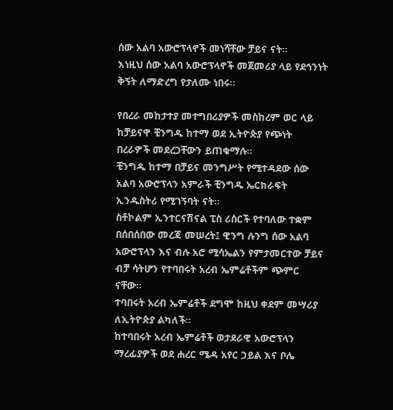ሰው አልባ አውሮፕላኖች መነሻቸው ቻይና ናት።
እነዚህ ሰው አልባ አውሮፕላኖች መጀመሪያ ላይ የደኅንነት ቅኝት ለማድረግ የታለሙ ነበሩ።

የበረራ መከታተያ መተግበሪያዎች መስከረም ወር ላይ ከቻይናዋ ቺንግዱ ከተማ ወደ ኢትዮጵያ የጭነት በረራዎች መደረጋቸውን ይጠቁማሉ።
ቺንግዱ ከተማ በቻይና መንግሥት የሚተዳደው ሰው አልባ አውሮፕላን አምራች ቺንግዱ ኤርክራፍት ኢንዱስትሪ የሚገኝባት ናት።
ስቶኮልም ኢንተርናሽናል ፒስ ሪሰርች የተባለው ተቋም በሰበሰበው መረጃ መሠረት፤ ዊንግ ሉንግ ሰው አልባ አውሮፕላን እና ብሉ አሮ ሚሳኤልን የምታመርተው ቻይና ብቻ ሳትሆን የተባበሩት አረብ ኤምሬቶችም ጭምር ናቸው።
ተባበሩት አረብ ኤምሬቶች ደግሞ ከዚህ ቀደም መሣሪያ ለኢትዮጵያ ልካለች።
ከተባበሩት አረብ ኤምሬቶች ወታደራዊ አውሮፕላን ማረፊያዎች ወደ ሐረር ሜዳ አየር ኃይል እና ቦሌ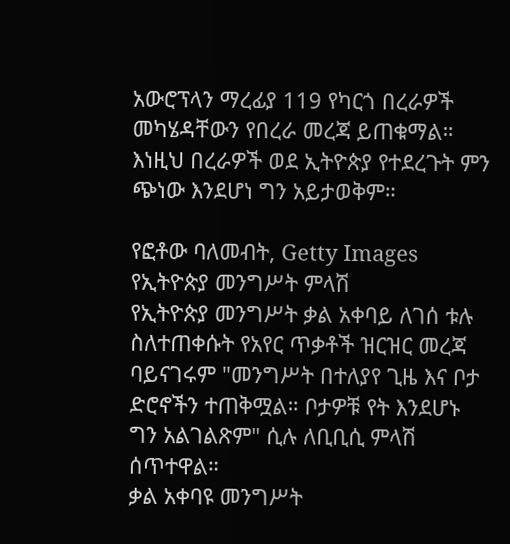አውሮፕላን ማረፊያ 119 የካርጎ በረራዎች መካሄዳቸውን የበረራ መረጃ ይጠቁማል።
እነዚህ በረራዎች ወደ ኢትዮጵያ የተደረጉት ምን ጭነው እንደሆነ ግን አይታወቅም።

የፎቶው ባለመብት, Getty Images
የኢትዮጵያ መንግሥት ምላሽ
የኢትዮጵያ መንግሥት ቃል አቀባይ ለገሰ ቱሉ ስለተጠቀሱት የአየር ጥቃቶች ዝርዝር መረጃ ባይናገሩም "መንግሥት በተለያየ ጊዜ እና ቦታ ድሮኖችን ተጠቅሟል። ቦታዎቹ የት እንደሆኑ ግን አልገልጽም" ሲሉ ለቢቢሲ ምላሽ ሰጥተዋል።
ቃል አቀባዩ መንግሥት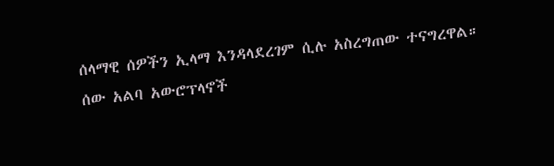ሰላማዊ ሰዎችን ኢላማ እንዳላደረገም ሲሉ አስረግጠው ተናግረዋል።
ሰው አልባ አውሮፕላኖች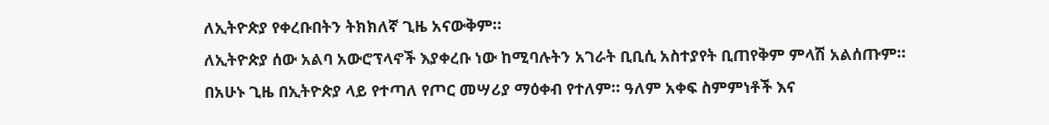ለኢትዮጵያ የቀረቡበትን ትክክለኛ ጊዜ አናውቅም።
ለኢትዮጵያ ሰው አልባ አውሮፕላኖች እያቀረቡ ነው ከሚባሉትን አገራት ቢቢሲ አስተያየት ቢጠየቅም ምላሽ አልሰጡም።
በአሁኑ ጊዜ በኢትዮጵያ ላይ የተጣለ የጦር መሣሪያ ማዕቀብ የተለም። ዓለም አቀፍ ስምምነቶች እና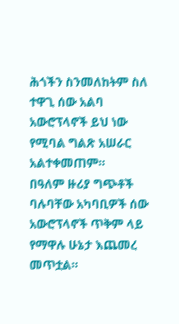ሕጎችን ስንመለከትም ስለ ተዋጊ ሰው አልባ አውሮፕላኖች ይህ ነው የሚባል ግልጽ አሠራር አልተቀመጠም።
በዓለም ዙሪያ ግጭቶች ባሉባቸው አካባቢዎች ሰው አውሮፕላኖች ጥቅም ላይ የማዋሉ ሁኔታ እጨመረ መጥቷል።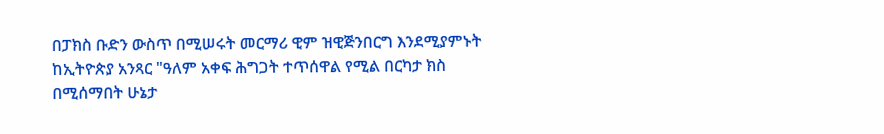በፓክስ ቡድን ውስጥ በሚሠሩት መርማሪ ዊም ዝዊጅንበርግ እንደሚያምኑት ከኢትዮጵያ አንጻር "ዓለም አቀፍ ሕግጋት ተጥሰዋል የሚል በርካታ ክስ በሚሰማበት ሁኔታ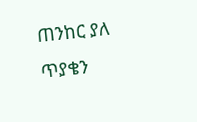ጠንከር ያለ ጥያቄን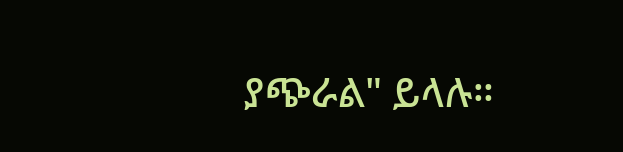ያጭራል" ይላሉ።